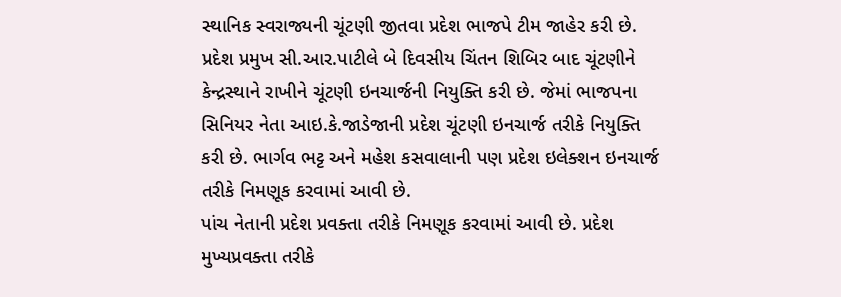સ્થાનિક સ્વરાજ્યની ચૂંટણી જીતવા પ્રદેશ ભાજપે ટીમ જાહેર કરી છે. પ્રદેશ પ્રમુખ સી.આર.પાટીલે બે દિવસીય ચિંતન શિબિર બાદ ચૂંટણીને કેન્દ્રસ્થાને રાખીને ચૂંટણી ઇનચાર્જની નિયુક્તિ કરી છે. જેમાં ભાજપના સિનિયર નેતા આઇ.કે.જાડેજાની પ્રદેશ ચૂંટણી ઇનચાર્જ તરીકે નિયુક્તિ કરી છે. ભાર્ગવ ભટ્ટ અને મહેશ કસવાલાની પણ પ્રદેશ ઇલેક્શન ઇનચાર્જ તરીકે નિમણૂક કરવામાં આવી છે.
પાંચ નેતાની પ્રદેશ પ્રવક્તા તરીકે નિમણૂક કરવામાં આવી છે. પ્રદેશ મુખ્યપ્રવક્તા તરીકે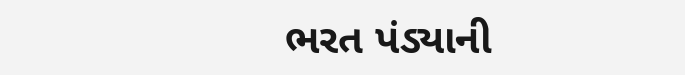ભરત પંડ્યાની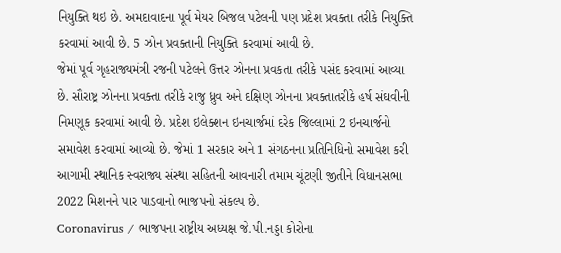નિયુક્તિ થઇ છે. અમદાવાદના પૂર્વ મેયર બિજલ પટેલની પણ પ્રદેશ પ્રવક્તા તરીકે નિયુક્તિ કરવામાં આવી છે. 5 ઝોન પ્રવક્તાની નિયુક્તિ કરવામાં આવી છે.
જેમાં પૂર્વ ગૃહરાજ્યમંત્રી રજની પટેલને ઉત્તર ઝોનના પ્રવકતા તરીકે પસંદ કરવામાં આવ્યા છે. સૌરાષ્ટ્ર ઝોનના પ્રવક્તા તરીકે રાજુ ધ્રુવ અને દક્ષિણ ઝોનના પ્રવક્તાતરીકે હર્ષ સંઘવીની નિમણૂક કરવામાં આવી છે. પ્રદેશ ઇલેક્શન ઇનચાર્જમાં દરેક જિલ્લામાં 2 ઇનચાર્જનો સમાવેશ કરવામાં આવ્યો છે. જેમાં 1 સરકાર અને 1 સંગઠનના પ્રતિનિધિનો સમાવેશ કરી આગામી સ્થાનિક સ્વરાજ્ય સંસ્થા સહિતની આવનારી તમામ ચૂંટણી જીતીને વિધાનસભા 2022 મિશનને પાર પાડવાનો ભાજપનો સંકલ્પ છે.
Coronavirus / ભાજપના રાષ્ટ્રીય અધ્યક્ષ જે.પી.નડ્ડા કોરોના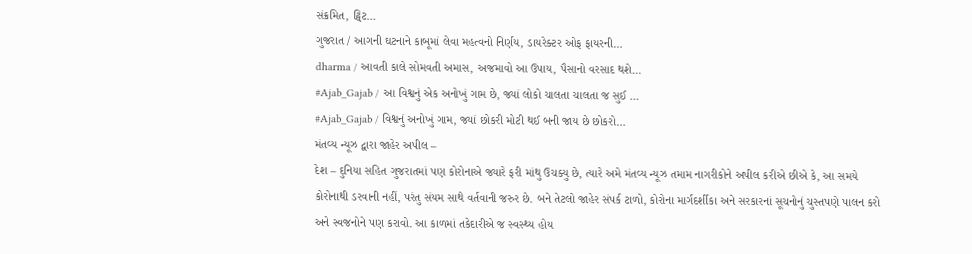સંક્રમિત, ટ્વિટ…
ગુજરાત / આગની ઘટનાને કાબૂમાં લેવા મહત્વનો નિર્ણય, ડાયરેક્ટર ઓફ ફાયરની…
dharma / આવતી કાલે સોમવતી અમાસ, અજમાવો આ ઉપાય, પૈસાનો વરસાદ થશે…
#Ajab_Gajab / આ વિશ્વનું એક અનોખું ગામ છે, જ્યાં લોકો ચાલતા ચાલતા જ સુઈ …
#Ajab_Gajab / વિશ્વનું અનોખું ગામ, જ્યાં છોકરી મોટી થઈ બની જાય છે છોકરો…
મંતવ્ય ન્યૂઝ દ્વારા જાહેર અપીલ –
દેશ – દુનિયા સહિત ગુજરાતમાં પણ કોરોનાએ જ્યારે ફરી માંથુ ઉચક્યુ છે, ત્યારે અમે મંતવ્ય ન્યૂઝ તમામ નાગરીકોને અપીલ કરીએ છીએ કે, આ સમયે કોરોનાથી ડરવાની નહીં, પરંતુ સંયમ સાથે વર્તવાની જરુર છે. બને તેટલો જાહેર સંપર્ક ટાળો, કોરોના માર્ગદર્શીકા અને સરકારનાં સૂચનોનું ચુસ્તપણે પાલન કરો અને સ્વજનોને પણ કરાવો. આ કાળમાં તકેદારીએ જ સ્વસ્થ્ય હોય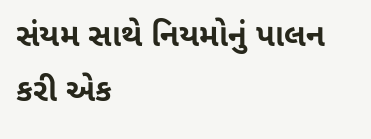સંયમ સાથે નિયમોનું પાલન કરી એક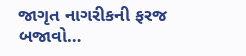જાગૃત નાગરીકની ફરજ બજાવો…